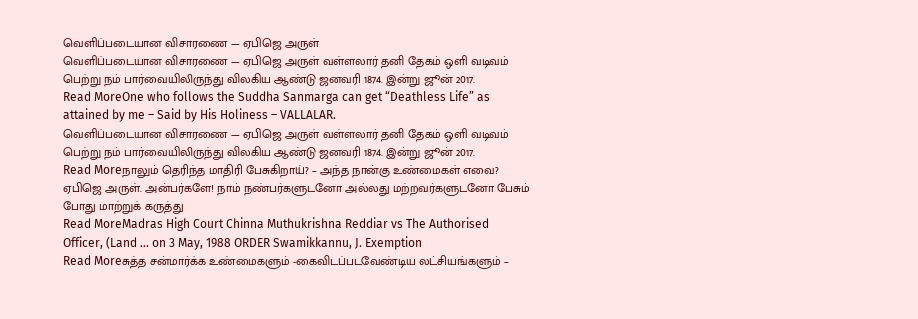வெளிப்படையான விசாரணை — ஏபிஜெ அருள்
வெளிப்படையான விசாரணை — ஏபிஜெ அருள் வள்ளலார் தனி தேகம் ஒளி வடிவம் பெற்று நம் பார்வையிலிருந்து விலகிய ஆண்டு ஜனவரி 1874. இன்று ஜூன் 2017.
Read MoreOne who follows the Suddha Sanmarga can get “Deathless Life” as attained by me – Said by His Holiness – VALLALAR.
வெளிப்படையான விசாரணை — ஏபிஜெ அருள் வள்ளலார் தனி தேகம் ஒளி வடிவம் பெற்று நம் பார்வையிலிருந்து விலகிய ஆண்டு ஜனவரி 1874. இன்று ஜூன் 2017.
Read Moreநாலும் தெரிந்த மாதிரி பேசுகிறாய்? – அந்த நான்கு உண்மைகள் எவை? ஏபிஜெ அருள். அன்பர்களே! நாம் நண்பர்களுடனோ அல்லது மற்றவர்களுடனோ பேசும் போது மாற்றுக் கருத்து
Read MoreMadras High Court Chinna Muthukrishna Reddiar vs The Authorised Officer, (Land … on 3 May, 1988 ORDER Swamikkannu, J. Exemption
Read Moreசுத்த சன்மார்க்க உண்மைகளும் -கைவிடப்படவேண்டிய லட்சியங்களும் –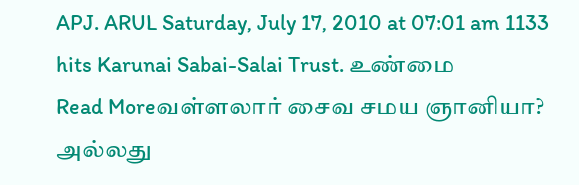APJ. ARUL Saturday, July 17, 2010 at 07:01 am 1133 hits Karunai Sabai-Salai Trust. உண்மை
Read Moreவள்ளலார் சைவ சமய ஞானியா? அல்லது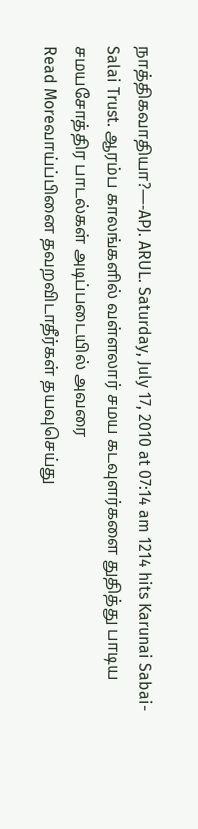நாத்திகவாதியா?—-APJ. ARUL. Saturday, July 17, 2010 at 07:14 am 1214 hits Karunai Sabai-Salai Trust. ஆரம்ப காலங்களில் வள்ளலார் சமய கடவுளர்களை துதித்து பாடிய சமயசோத்திர பாடல்கள் அடிப்படையில் அவரை
Read Moreவாய்ப்பினை தவறவிடாதீர்கள் தயவுசெய்து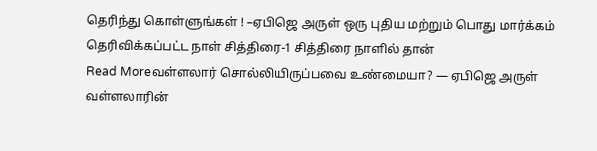தெரிந்து கொள்ளுங்கள் ! –ஏபிஜெ அருள் ஒரு புதிய மற்றும் பொது மார்க்கம் தெரிவிக்கப்பட்ட நாள் சித்திரை-1 சித்திரை நாளில் தான்
Read Moreவள்ளலார் சொல்லியிருப்பவை உண்மையா? — ஏபிஜெ அருள் வள்ளலாரின்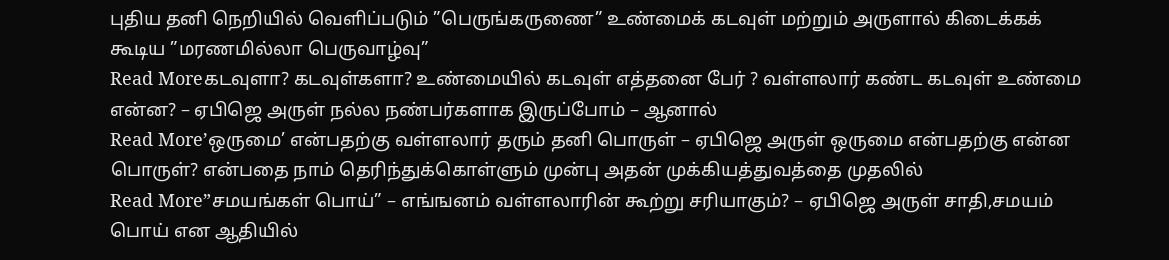புதிய தனி நெறியில் வெளிப்படும் ”பெருங்கருணை” உண்மைக் கடவுள் மற்றும் அருளால் கிடைக்கக் கூடிய ”மரணமில்லா பெருவாழ்வு”
Read Moreகடவுளா? கடவுள்களா? உண்மையில் கடவுள் எத்தனை பேர் ? வள்ளலார் கண்ட கடவுள் உண்மை என்ன? – ஏபிஜெ அருள் நல்ல நண்பர்களாக இருப்போம் – ஆனால்
Read More’ஒருமை’ என்பதற்கு வள்ளலார் தரும் தனி பொருள் – ஏபிஜெ அருள் ஒருமை என்பதற்கு என்ன பொருள்? என்பதை நாம் தெரிந்துக்கொள்ளும் முன்பு அதன் முக்கியத்துவத்தை முதலில்
Read More”சமயங்கள் பொய்” – எங்ஙனம் வள்ளலாரின் கூற்று சரியாகும்? – ஏபிஜெ அருள் சாதி,சமயம் பொய் என ஆதியில்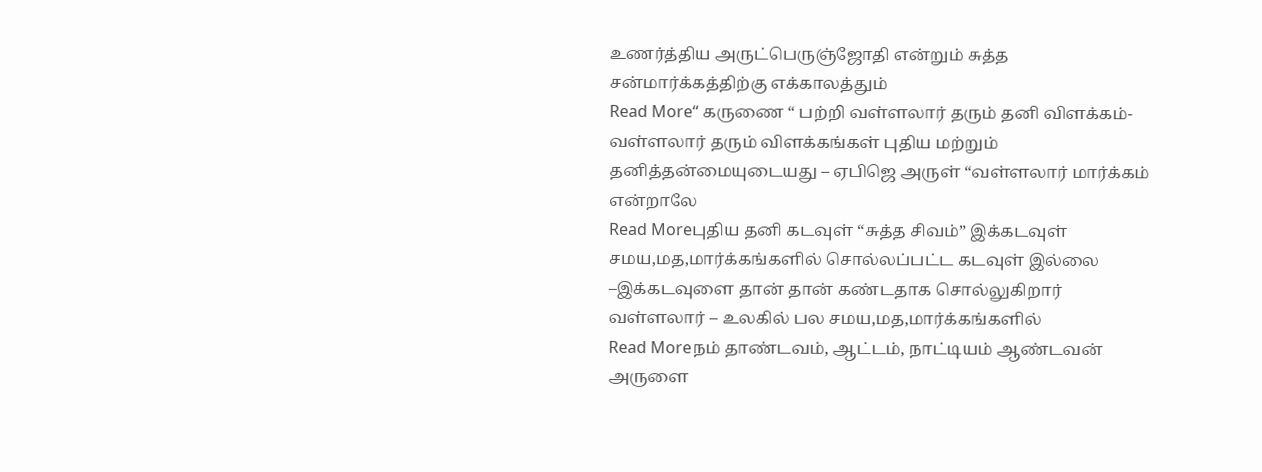உணர்த்திய அருட்பெருஞ்ஜோதி என்றும் சுத்த சன்மார்க்கத்திற்கு எக்காலத்தும்
Read More“ கருணை “ பற்றி வள்ளலார் தரும் தனி விளக்கம்- வள்ளலார் தரும் விளக்கங்கள் புதிய மற்றும் தனித்தன்மையுடையது – ஏபிஜெ அருள் “வள்ளலார் மார்க்கம் என்றாலே
Read Moreபுதிய தனி கடவுள் “சுத்த சிவம்” இக்கடவுள் சமய,மத,மார்க்கங்களில் சொல்லப்பட்ட கடவுள் இல்லை –இக்கடவுளை தான் தான் கண்டதாக சொல்லுகிறார் வள்ளலார் – உலகில் பல சமய,மத,மார்க்கங்களில்
Read Moreநம் தாண்டவம், ஆட்டம், நாட்டியம் ஆண்டவன் அருளை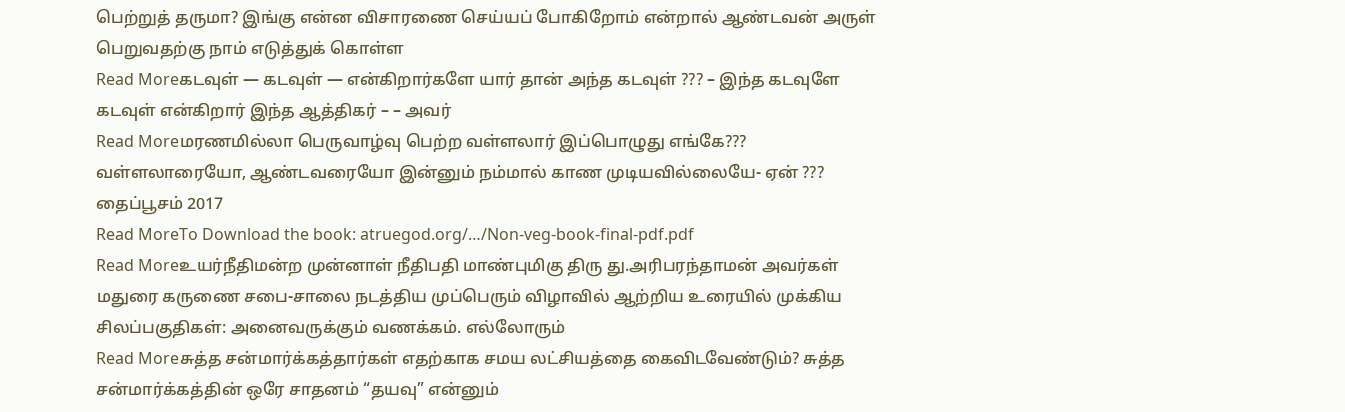பெற்றுத் தருமா? இங்கு என்ன விசாரணை செய்யப் போகிறோம் என்றால் ஆண்டவன் அருள் பெறுவதற்கு நாம் எடுத்துக் கொள்ள
Read Moreகடவுள் — கடவுள் — என்கிறார்களே யார் தான் அந்த கடவுள் ??? – இந்த கடவுளே கடவுள் என்கிறார் இந்த ஆத்திகர் – – அவர்
Read Moreமரணமில்லா பெருவாழ்வு பெற்ற வள்ளலார் இப்பொழுது எங்கே??? வள்ளலாரையோ, ஆண்டவரையோ இன்னும் நம்மால் காண முடியவில்லையே- ஏன் ??? தைப்பூசம் 2017
Read MoreTo Download the book: atruegod.org/…/Non-veg-book-final-pdf.pdf
Read Moreஉயர்நீதிமன்ற முன்னாள் நீதிபதி மாண்புமிகு திரு து.அரிபரந்தாமன் அவர்கள் மதுரை கருணை சபை-சாலை நடத்திய முப்பெரும் விழாவில் ஆற்றிய உரையில் முக்கிய சிலப்பகுதிகள்: அனைவருக்கும் வணக்கம். எல்லோரும்
Read Moreசுத்த சன்மார்க்கத்தார்கள் எதற்காக சமய லட்சியத்தை கைவிடவேண்டும்? சுத்த சன்மார்க்கத்தின் ஒரே சாதனம் “தயவு” என்னும்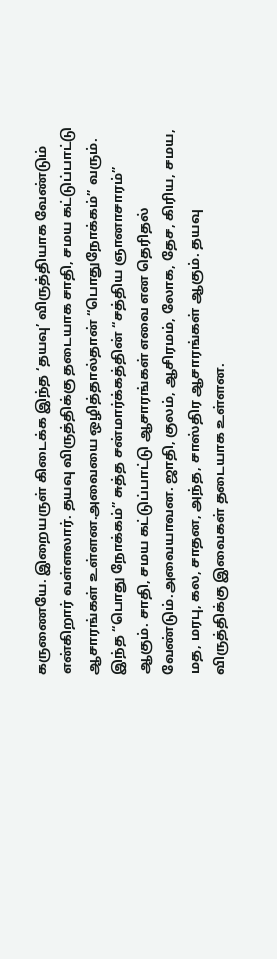கருணையே. இறையருள் கிடைக்க இந்த ‘தயவு’ விருத்தியாக வேண்டும் என்கிறார் வள்ளலார். தயவு விருத்திக்கு தடையாக சாதி, சமய கட்டுப்பாட்டு ஆசாரங்கள் உள்ளன.அவையை ஒழித்தால்தான் “பொதுநோக்கம்” வரும். இந்த “பொது நோக்கம்” சுத்த சன்மார்க்கத்தின் “சத்திய ஞானாசாரம்” ஆகும். சாதி, சமய கட்டுப்பாட்டு ஆசாரங்கள் எவை என தெரிதல் வேண்டும்.அவையாவன. ஜாதி, குலம், ஆசிரமம், லோக, தேச, கிரிய, சமய, மத, மரபு, கல, சாதன, அந்த, சாஸ்திர ஆசாரங்கள் ஆகும். தயவு விருத்திக்கு இவைகள் தடையாக உள்ளன.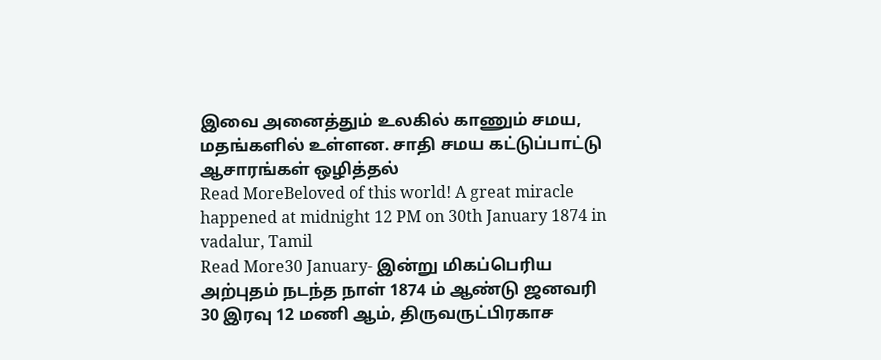இவை அனைத்தும் உலகில் காணும் சமய, மதங்களில் உள்ளன. சாதி சமய கட்டுப்பாட்டு ஆசாரங்கள் ஒழித்தல்
Read MoreBeloved of this world! A great miracle happened at midnight 12 PM on 30th January 1874 in vadalur, Tamil
Read More30 January- இன்று மிகப்பெரிய அற்புதம் நடந்த நாள் 1874 ம் ஆண்டு ஜனவரி 30 இரவு 12 மணி ஆம், திருவருட்பிரகாச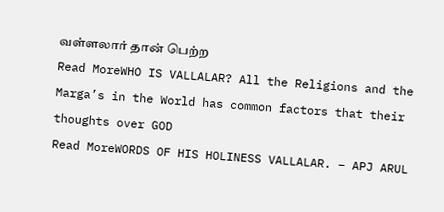வள்ளலார் தான் பெற்ற
Read MoreWHO IS VALLALAR? All the Religions and the Marga’s in the World has common factors that their thoughts over GOD
Read MoreWORDS OF HIS HOLINESS VALLALAR. – APJ ARUL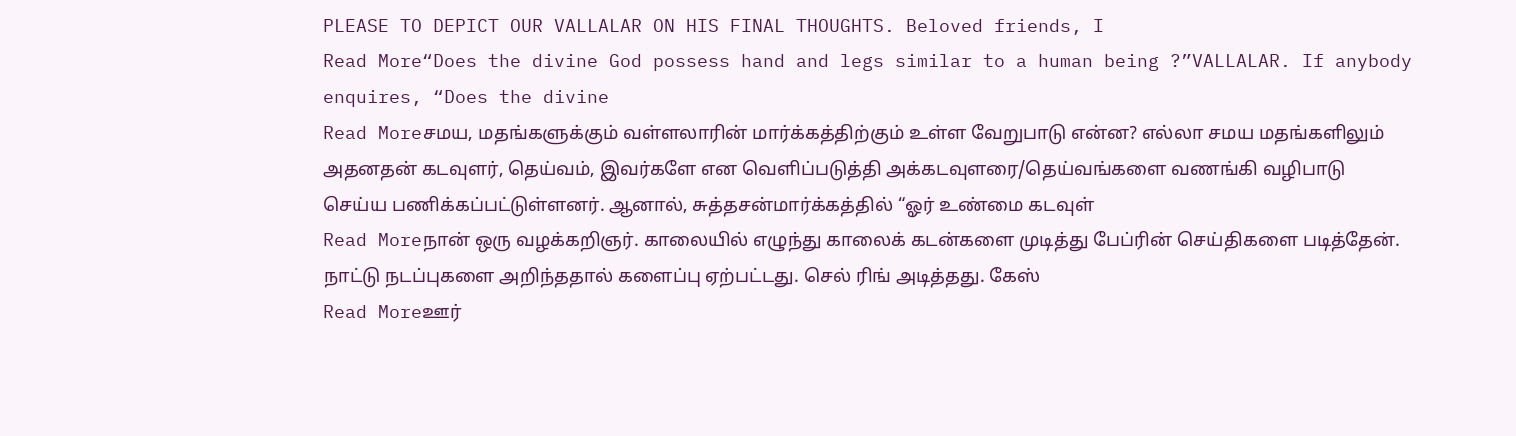PLEASE TO DEPICT OUR VALLALAR ON HIS FINAL THOUGHTS. Beloved friends, I
Read More“Does the divine God possess hand and legs similar to a human being ?”VALLALAR. If anybody enquires, “Does the divine
Read Moreசமய, மதங்களுக்கும் வள்ளலாரின் மார்க்கத்திற்கும் உள்ள வேறுபாடு என்ன? எல்லா சமய மதங்களிலும் அதனதன் கடவுளர், தெய்வம், இவர்களே என வெளிப்படுத்தி அக்கடவுளரை/தெய்வங்களை வணங்கி வழிபாடு செய்ய பணிக்கப்பட்டுள்ளனர். ஆனால், சுத்தசன்மார்க்கத்தில் “ஓர் உண்மை கடவுள்
Read Moreநான் ஒரு வழக்கறிஞர். காலையில் எழுந்து காலைக் கடன்களை முடித்து பேப்ரின் செய்திகளை படித்தேன். நாட்டு நடப்புகளை அறிந்ததால் களைப்பு ஏற்பட்டது. செல் ரிங் அடித்தது. கேஸ்
Read Moreஊர்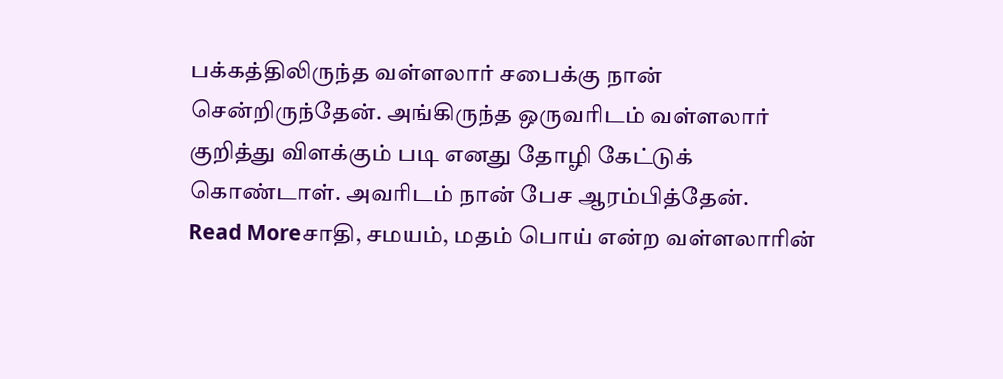பக்கத்திலிருந்த வள்ளலார் சபைக்கு நான் சென்றிருந்தேன். அங்கிருந்த ஒருவரிடம் வள்ளலார் குறித்து விளக்கும் படி எனது தோழி கேட்டுக் கொண்டாள். அவரிடம் நான் பேச ஆரம்பித்தேன்.
Read Moreசாதி, சமயம், மதம் பொய் என்ற வள்ளலாரின்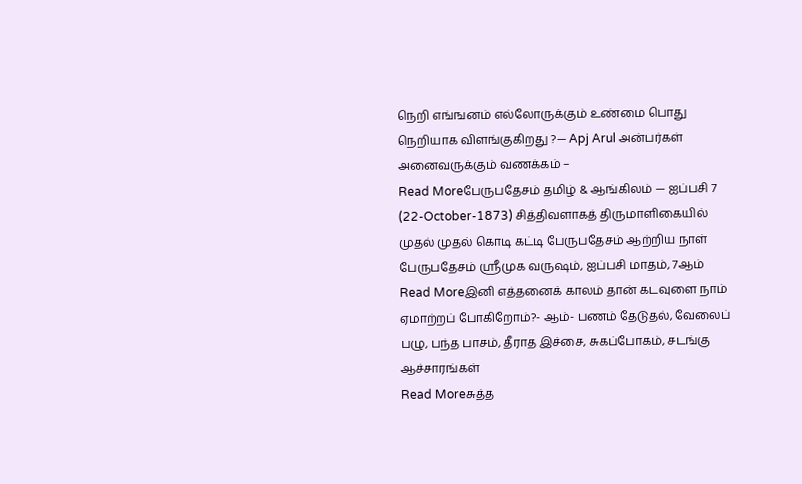நெறி எங்ஙனம் எல்லோருக்கும் உண்மை பொது நெறியாக விளங்குகிறது ?— Apj Arul அன்பர்கள் அனைவருக்கும் வணக்கம் –
Read Moreபேருபதேசம் தமிழ் & ஆங்கிலம் — ஐப்பசி 7 (22-October-1873) சித்திவளாகத் திருமாளிகையில் முதல் முதல் கொடி கட்டி பேருபதேசம் ஆற்றிய நாள் பேருபதேசம் ஸ்ரீமுக வருஷம், ஐப்பசி மாதம், 7ஆம்
Read Moreஇனி எத்தனைக் காலம் தான் கடவுளை நாம் ஏமாற்றப் போகிறோம்?- ஆம்- பணம் தேடுதல், வேலைப் பழு, பந்த பாசம், தீராத இச்சை, சுகப்போகம், சடங்கு ஆச்சாரங்கள்
Read Moreசுத்த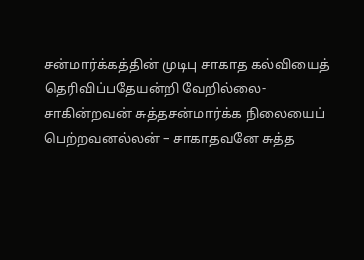சன்மார்க்கத்தின் முடிபு சாகாத கல்வியைத் தெரிவிப்பதேயன்றி வேறில்லை- சாகின்றவன் சுத்தசன்மார்க்க நிலையைப் பெற்றவனல்லன் – சாகாதவனே சுத்த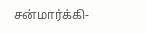சன்மார்க்கி-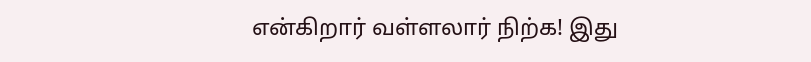என்கிறார் வள்ளலார் நிற்க! இது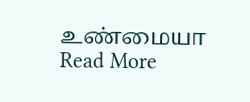உண்மையா
Read More